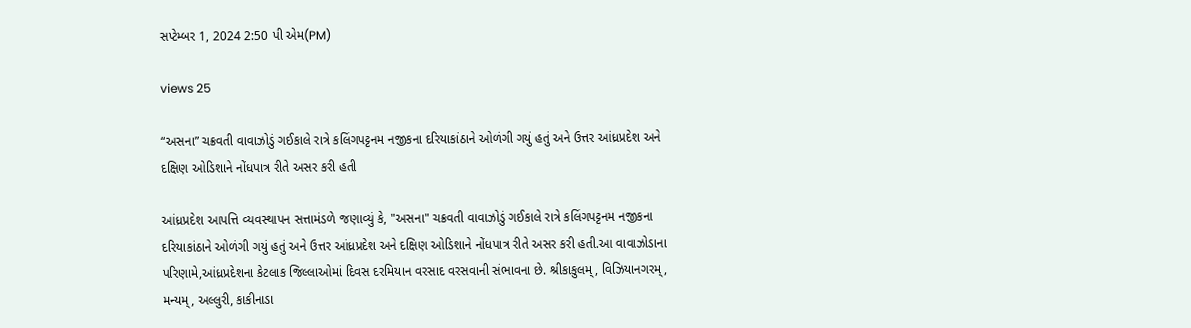સપ્ટેમ્બર 1, 2024 2:50 પી એમ(PM)

views 25

“અસના” ચક્રવતી વાવાઝોડું ગઈકાલે રાત્રે કલિંગપટ્ટનમ નજીકના દરિયાકાંઠાને ઓળંગી ગયું હતું અને ઉત્તર આંધ્રપ્રદેશ અને દક્ષિણ ઓડિશાને નોંધપાત્ર રીતે અસર કરી હતી

આંધ્રપ્રદેશ આપત્તિ વ્યવસ્થાપન સત્તામંડળે જણાવ્યું કે, "અસના" ચક્રવતી વાવાઝોડું ગઈકાલે રાત્રે કલિંગપટ્ટનમ નજીકના દરિયાકાંઠાને ઓળંગી ગયું હતું અને ઉત્તર આંધ્રપ્રદેશ અને દક્ષિણ ઓડિશાને નોંધપાત્ર રીતે અસર કરી હતી.આ વાવાઝોડાના પરિણામે,આંધ્રપ્રદેશના કેટલાક જિલ્લાઓમાં દિવસ દરમિયાન વરસાદ વરસવાની સંભાવના છે. શ્રીકાકુલમ્, વિઝિયાનગરમ્, મન્યમ્, અલ્લુરી, કાકીનાડા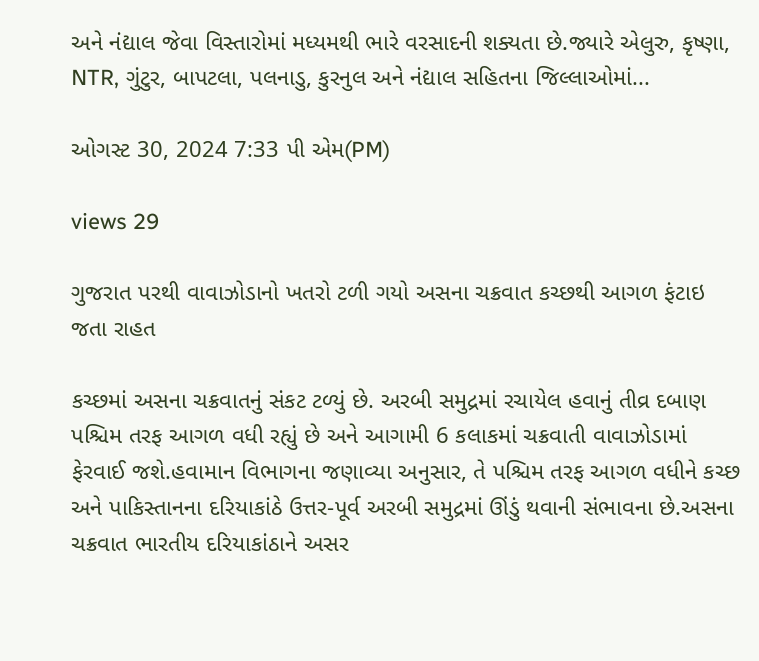અને નંદ્યાલ જેવા વિસ્તારોમાં મધ્યમથી ભારે વરસાદની શક્યતા છે.જ્યારે એલુરુ, કૃષ્ણા, NTR, ગુંટુર, બાપટલા, પલનાડુ, કુરનુલ અને નંદ્યાલ સહિતના જિલ્લાઓમાં...

ઓગસ્ટ 30, 2024 7:33 પી એમ(PM)

views 29

ગુજરાત પરથી વાવાઝોડાનો ખતરો ટળી ગયો અસના ચક્રવાત કચ્છથી આગળ ફંટાઇ જતા રાહત

કચ્છમાં અસના ચક્રવાતનું સંકટ ટળ્યું છે. અરબી સમુદ્રમાં રચાયેલ હવાનું તીવ્ર દબાણ પશ્ચિમ તરફ આગળ વધી રહ્યું છે અને આગામી 6 કલાકમાં ચક્રવાતી વાવાઝોડામાં ફેરવાઈ જશે.હવામાન વિભાગના જણાવ્યા અનુસાર, તે પશ્ચિમ તરફ આગળ વધીને કચ્છ અને પાકિસ્તાનના દરિયાકાંઠે ઉત્તર-પૂર્વ અરબી સમુદ્રમાં ઊંડું થવાની સંભાવના છે.અસના ચક્રવાત ભારતીય દરિયાકાંઠાને અસર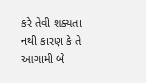કરે તેવી શક્યતા નથી કારણ કે તે આગામી બે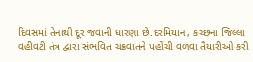દિવસમાં તેનાથી દૂર જવાની ધારણા છે.દરમિયાન, કચ્છના જિલ્લા વહીવટી તંત્ર દ્વારા સંભવિત ચક્રવાતને પહોંચી વળવા તૈયારીઓ કરી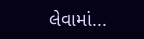લેવામાં...